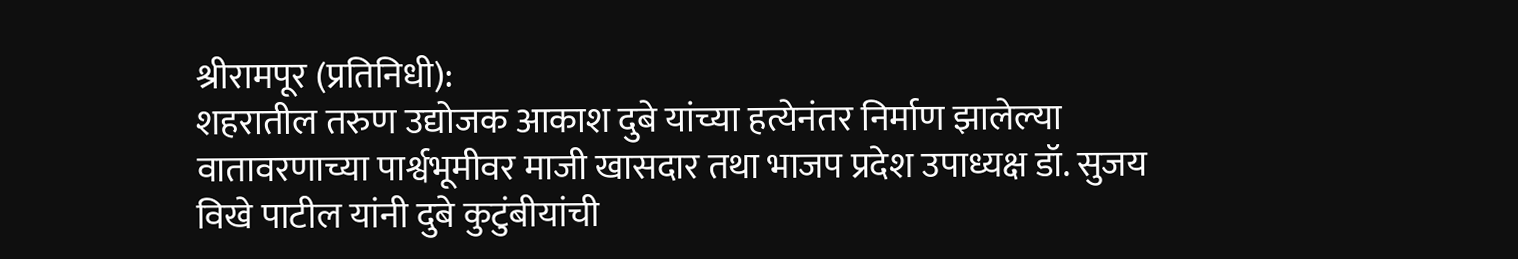श्रीरामपूर (प्रतिनिधी):
शहरातील तरुण उद्योजक आकाश दुबे यांच्या हत्येनंतर निर्माण झालेल्या वातावरणाच्या पार्श्वभूमीवर माजी खासदार तथा भाजप प्रदेश उपाध्यक्ष डॉ. सुजय विखे पाटील यांनी दुबे कुटुंबीयांची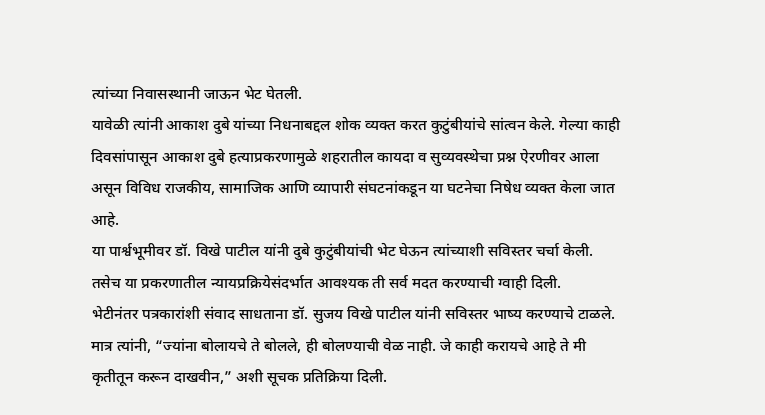त्यांच्या निवासस्थानी जाऊन भेट घेतली.
यावेळी त्यांनी आकाश दुबे यांच्या निधनाबद्दल शोक व्यक्त करत कुटुंबीयांचे सांत्वन केले. गेल्या काही दिवसांपासून आकाश दुबे हत्याप्रकरणामुळे शहरातील कायदा व सुव्यवस्थेचा प्रश्न ऐरणीवर आला असून विविध राजकीय, सामाजिक आणि व्यापारी संघटनांकडून या घटनेचा निषेध व्यक्त केला जात आहे.
या पार्श्वभूमीवर डॉ. विखे पाटील यांनी दुबे कुटुंबीयांची भेट घेऊन त्यांच्याशी सविस्तर चर्चा केली. तसेच या प्रकरणातील न्यायप्रक्रियेसंदर्भात आवश्यक ती सर्व मदत करण्याची ग्वाही दिली.
भेटीनंतर पत्रकारांशी संवाद साधताना डॉ. सुजय विखे पाटील यांनी सविस्तर भाष्य करण्याचे टाळले. मात्र त्यांनी, “ज्यांना बोलायचे ते बोलले, ही बोलण्याची वेळ नाही. जे काही करायचे आहे ते मी कृतीतून करून दाखवीन,” अशी सूचक प्रतिक्रिया दिली.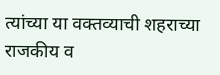त्यांच्या या वक्तव्याची शहराच्या राजकीय व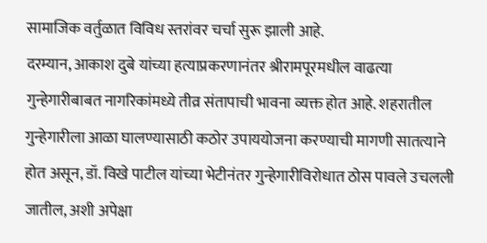सामाजिक वर्तुळात विविध स्तरांवर चर्चा सुरू झाली आहे.
दरम्यान, आकाश दुबे यांच्या हत्याप्रकरणानंतर श्रीरामपूरमधील वाढत्या गुन्हेगारीबाबत नागरिकांमध्ये तीव्र संतापाची भावना व्यक्त होत आहे. शहरातील गुन्हेगारीला आळा घालण्यासाठी कठोर उपाययोजना करण्याची मागणी सातत्याने होत असून, डॉ. विखे पाटील यांच्या भेटीनंतर गुन्हेगारीविरोधात ठोस पावले उचलली जातील, अशी अपेक्षा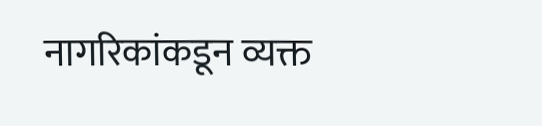नागरिकांकडून व्यक्त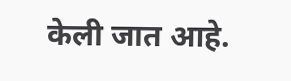केली जात आहे.